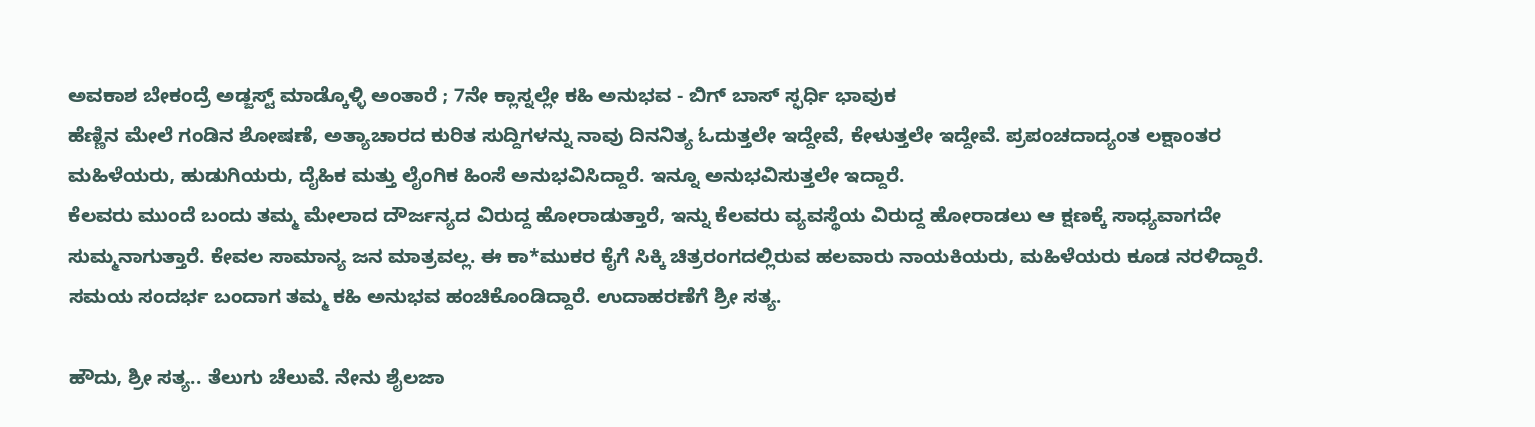ಅವಕಾಶ ಬೇಕಂದ್ರೆ ಅಡ್ಜಸ್ಟ್ ಮಾಡ್ಕೊಳ್ಳಿ ಅಂತಾರೆ ; 7ನೇ ಕ್ಲಾಸ್ನಲ್ಲೇ ಕಹಿ ಅನುಭವ - ಬಿಗ್ ಬಾಸ್ ಸ್ಫರ್ಧಿ ಭಾವುಕ
ಹೆಣ್ಣಿನ ಮೇಲೆ ಗಂಡಿನ ಶೋಷಣೆ, ಅತ್ಯಾಚಾರದ ಕುರಿತ ಸುದ್ದಿಗಳನ್ನು ನಾವು ದಿನನಿತ್ಯ ಓದುತ್ತಲೇ ಇದ್ದೇವೆ, ಕೇಳುತ್ತಲೇ ಇದ್ದೇವೆ. ಪ್ರಪಂಚದಾದ್ಯಂತ ಲಕ್ಷಾಂತರ ಮಹಿಳೆಯರು, ಹುಡುಗಿಯರು, ದೈಹಿಕ ಮತ್ತು ಲೈಂಗಿಕ ಹಿಂಸೆ ಅನುಭವಿಸಿದ್ದಾರೆ. ಇನ್ನೂ ಅನುಭವಿಸುತ್ತಲೇ ಇದ್ದಾರೆ.
ಕೆಲವರು ಮುಂದೆ ಬಂದು ತಮ್ಮ ಮೇಲಾದ ದೌರ್ಜನ್ಯದ ವಿರುದ್ದ ಹೋರಾಡುತ್ತಾರೆ, ಇನ್ನು ಕೆಲವರು ವ್ಯವಸ್ಥೆಯ ವಿರುದ್ದ ಹೋರಾಡಲು ಆ ಕ್ಷಣಕ್ಕೆ ಸಾಧ್ಯವಾಗದೇ ಸುಮ್ಮನಾಗುತ್ತಾರೆ. ಕೇವಲ ಸಾಮಾನ್ಯ ಜನ ಮಾತ್ರವಲ್ಲ. ಈ ಕಾ*ಮುಕರ ಕೈಗೆ ಸಿಕ್ಕಿ ಚಿತ್ರರಂಗದಲ್ಲಿರುವ ಹಲವಾರು ನಾಯಕಿಯರು, ಮಹಿಳೆಯರು ಕೂಡ ನರಳಿದ್ದಾರೆ. ಸಮಯ ಸಂದರ್ಭ ಬಂದಾಗ ತಮ್ಮ ಕಹಿ ಅನುಭವ ಹಂಚಿಕೊಂಡಿದ್ದಾರೆ. ಉದಾಹರಣೆಗೆ ಶ್ರೀ ಸತ್ಯ.

ಹೌದು, ಶ್ರೀ ಸತ್ಯ.. ತೆಲುಗು ಚೆಲುವೆ. ನೇನು ಶೈಲಜಾ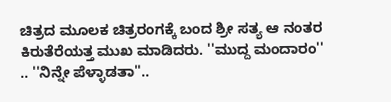ಚಿತ್ರದ ಮೂಲಕ ಚಿತ್ರರಂಗಕ್ಕೆ ಬಂದ ಶ್ರೀ ಸತ್ಯ ಆ ನಂತರ ಕಿರುತೆರೆಯತ್ತ ಮುಖ ಮಾಡಿದರು. ''ಮುದ್ದ ಮಂದಾರಂ'' .. ''ನಿನ್ನೇ ಪೆಳ್ಳಾಡತಾ''..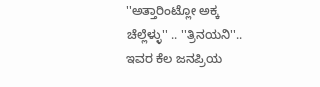''ಅತ್ತಾರಿಂಟ್ಲೋ ಅಕ್ಕ ಚೆಲ್ಲೆಳ್ಳು'' .. ''ತ್ರಿನಯನಿ''.. ಇವರ ಕೆಲ ಜನಪ್ರಿಯ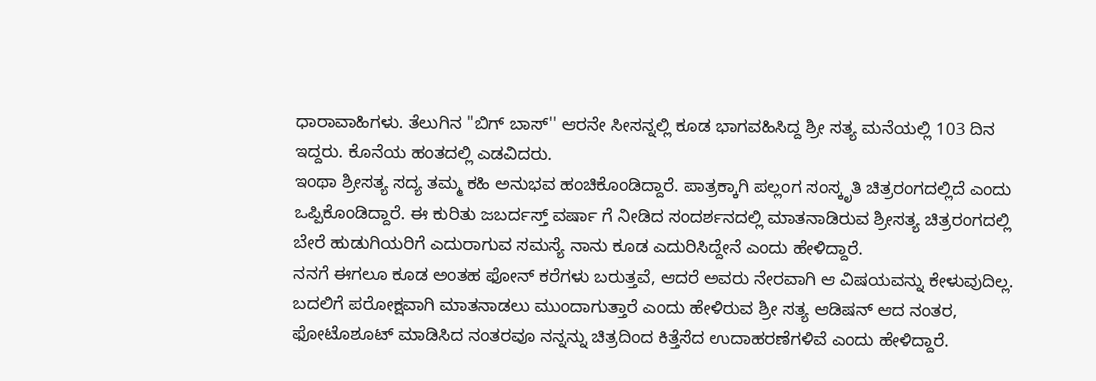ಧಾರಾವಾಹಿಗಳು. ತೆಲುಗಿನ ''ಬಿಗ್ ಬಾಸ್'' ಆರನೇ ಸೀಸನ್ನಲ್ಲಿ ಕೂಡ ಭಾಗವಹಿಸಿದ್ದ ಶ್ರೀ ಸತ್ಯ ಮನೆಯಲ್ಲಿ 103 ದಿನ ಇದ್ದರು. ಕೊನೆಯ ಹಂತದಲ್ಲಿ ಎಡವಿದರು.
ಇಂಥಾ ಶ್ರೀಸತ್ಯ ಸದ್ಯ ತಮ್ಮ ಕಹಿ ಅನುಭವ ಹಂಚಿಕೊಂಡಿದ್ದಾರೆ. ಪಾತ್ರಕ್ಕಾಗಿ ಪಲ್ಲಂಗ ಸಂಸ್ಕೃತಿ ಚಿತ್ರರಂಗದಲ್ಲಿದೆ ಎಂದು ಒಪ್ಪಿಕೊಂಡಿದ್ದಾರೆ. ಈ ಕುರಿತು ಜಬರ್ದಸ್ತ್ ವರ್ಷಾ ಗೆ ನೀಡಿದ ಸಂದರ್ಶನದಲ್ಲಿ ಮಾತನಾಡಿರುವ ಶ್ರೀಸತ್ಯ ಚಿತ್ರರಂಗದಲ್ಲಿ ಬೇರೆ ಹುಡುಗಿಯರಿಗೆ ಎದುರಾಗುವ ಸಮಸ್ಯೆ ನಾನು ಕೂಡ ಎದುರಿಸಿದ್ದೇನೆ ಎಂದು ಹೇಳಿದ್ದಾರೆ.
ನನಗೆ ಈಗಲೂ ಕೂಡ ಅಂತಹ ಫೋನ್ ಕರೆಗಳು ಬರುತ್ತವೆ, ಆದರೆ ಅವರು ನೇರವಾಗಿ ಆ ವಿಷಯವನ್ನು ಕೇಳುವುದಿಲ್ಲ. ಬದಲಿಗೆ ಪರೋಕ್ಷವಾಗಿ ಮಾತನಾಡಲು ಮುಂದಾಗುತ್ತಾರೆ ಎಂದು ಹೇಳಿರುವ ಶ್ರೀ ಸತ್ಯ ಆಡಿಷನ್ ಆದ ನಂತರ, ಫೋಟೊಶೂಟ್ ಮಾಡಿಸಿದ ನಂತರವೂ ನನ್ನನ್ನು ಚಿತ್ರದಿಂದ ಕಿತ್ತೆಸೆದ ಉದಾಹರಣೆಗಳಿವೆ ಎಂದು ಹೇಳಿದ್ದಾರೆ.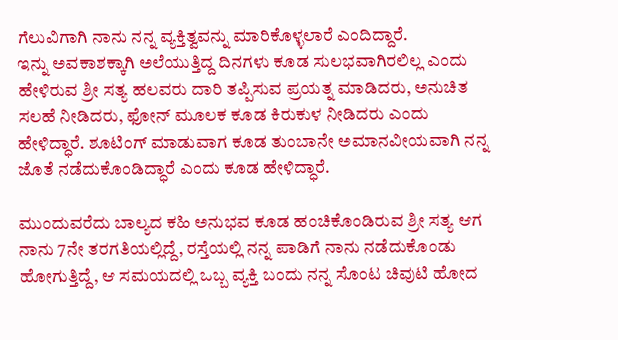ಗೆಲುವಿಗಾಗಿ ನಾನು ನನ್ನ ವ್ಯಕ್ತಿತ್ವವನ್ನು ಮಾರಿಕೊಳ್ಳಲಾರೆ ಎಂದಿದ್ದಾರೆ.
ಇನ್ನು ಅವಕಾಶಕ್ಕಾಗಿ ಅಲೆಯುತ್ತಿದ್ದ ದಿನಗಳು ಕೂಡ ಸುಲಭವಾಗಿರಲಿಲ್ಲ ಎಂದು ಹೇಳಿರುವ ಶ್ರೀ ಸತ್ಯ ಹಲವರು ದಾರಿ ತಪ್ಪಿಸುವ ಪ್ರಯತ್ನ ಮಾಡಿದರು, ಅನುಚಿತ ಸಲಹೆ ನೀಡಿದರು, ಫೋನ್ ಮೂಲಕ ಕೂಡ ಕಿರುಕುಳ ನೀಡಿದರು ಎಂದು ಹೇಳಿದ್ಧಾರೆ. ಶೂಟಿಂಗ್ ಮಾಡುವಾಗ ಕೂಡ ತುಂಬಾನೇ ಅಮಾನವೀಯವಾಗಿ ನನ್ನ ಜೊತೆ ನಡೆದುಕೊಂಡಿದ್ಧಾರೆ ಎಂದು ಕೂಡ ಹೇಳಿದ್ಧಾರೆ.

ಮುಂದುವರೆದು ಬಾಲ್ಯದ ಕಹಿ ಅನುಭವ ಕೂಡ ಹಂಚಿಕೊಂಡಿರುವ ಶ್ರೀ ಸತ್ಯ ಆಗ ನಾನು 7ನೇ ತರಗತಿಯಲ್ಲಿದ್ದೆ, ರಸ್ತೆಯಲ್ಲಿ ನನ್ನ ಪಾಡಿಗೆ ನಾನು ನಡೆದುಕೊಂಡು ಹೋಗುತ್ತಿದ್ದೆ, ಆ ಸಮಯದಲ್ಲಿ ಒಬ್ಬ ವ್ಯಕ್ತಿ ಬಂದು ನನ್ನ ಸೊಂಟ ಚಿವುಟಿ ಹೋದ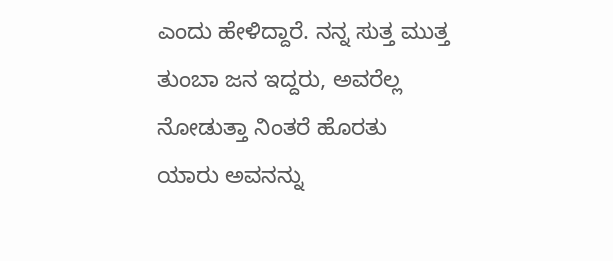ಎಂದು ಹೇಳಿದ್ದಾರೆ. ನನ್ನ ಸುತ್ತ ಮುತ್ತ ತುಂಬಾ ಜನ ಇದ್ದರು, ಅವರೆಲ್ಲ ನೋಡುತ್ತಾ ನಿಂತರೆ ಹೊರತು ಯಾರು ಅವನನ್ನು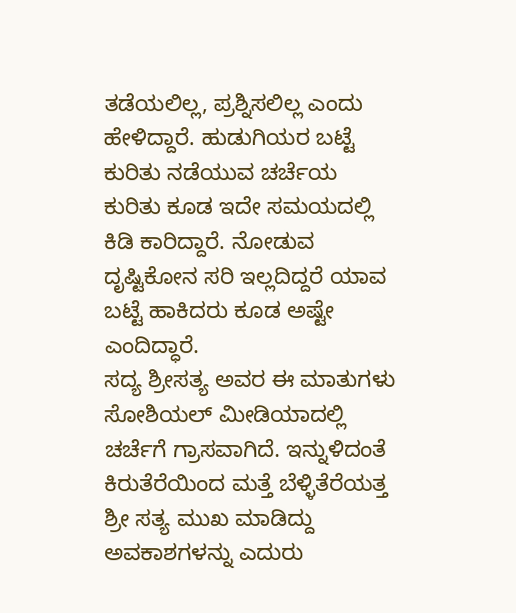ತಡೆಯಲಿಲ್ಲ, ಪ್ರಶ್ನಿಸಲಿಲ್ಲ ಎಂದು ಹೇಳಿದ್ದಾರೆ. ಹುಡುಗಿಯರ ಬಟ್ಟೆ ಕುರಿತು ನಡೆಯುವ ಚರ್ಚೆಯ ಕುರಿತು ಕೂಡ ಇದೇ ಸಮಯದಲ್ಲಿ ಕಿಡಿ ಕಾರಿದ್ದಾರೆ. ನೋಡುವ ದೃಷ್ಟಿಕೋನ ಸರಿ ಇಲ್ಲದಿದ್ದರೆ ಯಾವ ಬಟ್ಟೆ ಹಾಕಿದರು ಕೂಡ ಅಷ್ಟೇ ಎಂದಿದ್ಧಾರೆ.
ಸದ್ಯ ಶ್ರೀಸತ್ಯ ಅವರ ಈ ಮಾತುಗಳು ಸೋಶಿಯಲ್ ಮೀಡಿಯಾದಲ್ಲಿ ಚರ್ಚೆಗೆ ಗ್ರಾಸವಾಗಿದೆ. ಇನ್ನುಳಿದಂತೆ ಕಿರುತೆರೆಯಿಂದ ಮತ್ತೆ ಬೆಳ್ಳಿತೆರೆಯತ್ತ ಶ್ರೀ ಸತ್ಯ ಮುಖ ಮಾಡಿದ್ದು ಅವಕಾಶಗಳನ್ನು ಎದುರು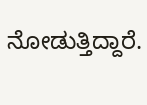ನೋಡುತ್ತಿದ್ದಾರೆ.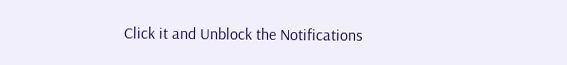Click it and Unblock the Notifications